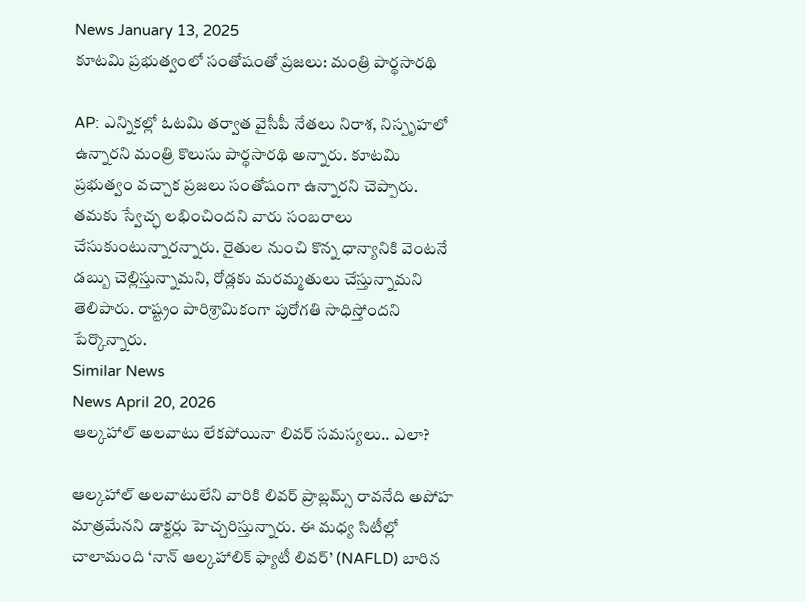News January 13, 2025
కూటమి ప్రభుత్వంలో సంతోషంతో ప్రజలు: మంత్రి పార్థసారథి

AP: ఎన్నికల్లో ఓటమి తర్వాత వైసీపీ నేతలు నిరాశ, నిస్పృహలో ఉన్నారని మంత్రి కొలుసు పార్థసారథి అన్నారు. కూటమి ప్రభుత్వం వచ్చాక ప్రజలు సంతోషంగా ఉన్నారని చెప్పారు. తమకు స్వేచ్ఛ లభించిందని వారు సంబరాలు చేసుకుంటున్నారన్నారు. రైతుల నుంచి కొన్న ధాన్యానికి వెంటనే డబ్బు చెల్లిస్తున్నామని, రోడ్లకు మరమ్మతులు చేస్తున్నామని తెలిపారు. రాష్ట్రం పారిశ్రామికంగా పురోగతి సాధిస్తోందని పేర్కొన్నారు.
Similar News
News April 20, 2026
ఆల్కహాల్ అలవాటు లేకపోయినా లివర్ సమస్యలు.. ఎలా?

ఆల్కహాల్ అలవాటులేని వారికి లివర్ ప్రాబ్లమ్స్ రావనేది అపోహ మాత్రమేనని డాక్టర్లు హెచ్చరిస్తున్నారు. ఈ మధ్య సిటీల్లో చాలామంది ‘నాన్ ఆల్కహాలిక్ ఫ్యాటీ లివర్’ (NAFLD) బారిన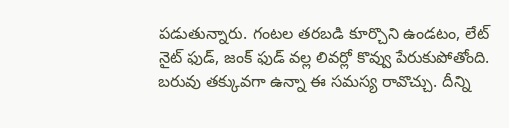పడుతున్నారు. గంటల తరబడి కూర్చొని ఉండటం, లేట్ నైట్ ఫుడ్, జంక్ ఫుడ్ వల్ల లివర్లో కొవ్వు పేరుకుపోతోంది. బరువు తక్కువగా ఉన్నా ఈ సమస్య రావొచ్చు. దీన్ని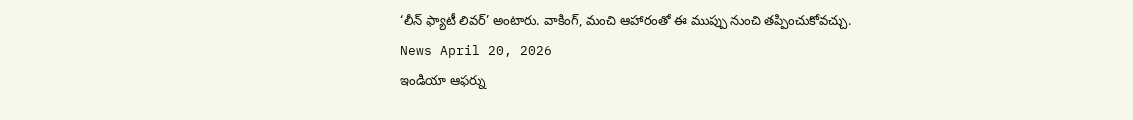‘లీన్ ఫ్యాటీ లివర్’ అంటారు. వాకింగ్, మంచి ఆహారంతో ఈ ముప్పు నుంచి తప్పించుకోవచ్చు.
News April 20, 2026
ఇండియా ఆఫర్ను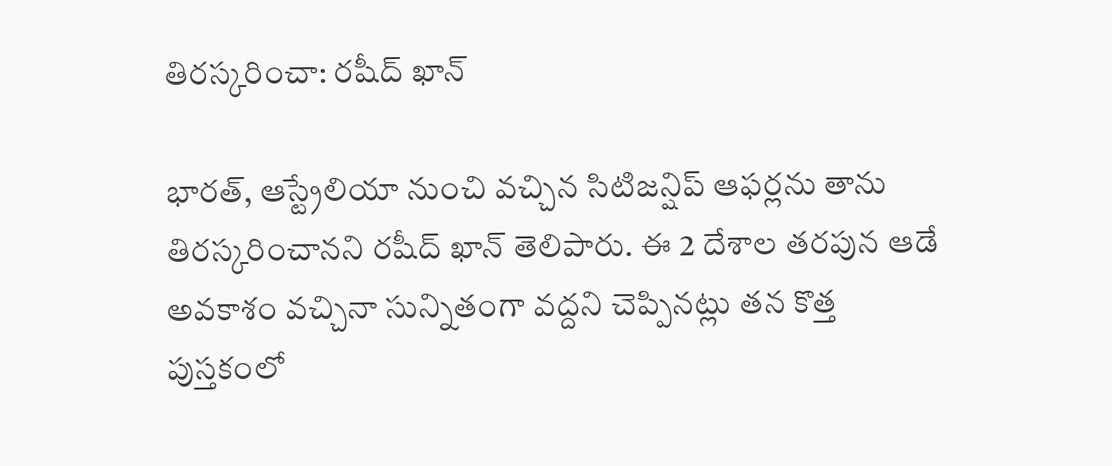తిరస్కరించా: రషీద్ ఖాన్

భారత్, ఆస్ట్రేలియా నుంచి వచ్చిన సిటిజన్షిప్ ఆఫర్లను తాను తిరస్కరించానని రషీద్ ఖాన్ తెలిపారు. ఈ 2 దేశాల తరపున ఆడే అవకాశం వచ్చినా సున్నితంగా వద్దని చెప్పినట్లు తన కొత్త పుస్తకంలో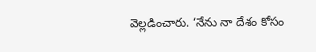వెల్లడించారు. ‘నేను నా దేశం కోసం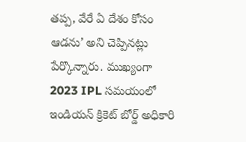తప్ప, వేరే ఏ దేశం కోసం ఆడను’ అని చెప్పినట్లు పేర్కొన్నారు. ముఖ్యంగా 2023 IPL సమయంలో ఇండియన్ క్రికెట్ బోర్డ్ అధికారి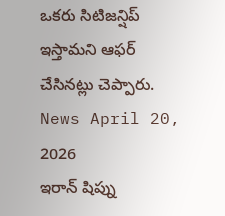ఒకరు సిటిజన్షిప్ ఇస్తామని ఆఫర్ చేసినట్లు చెప్పారు.
News April 20, 2026
ఇరాన్ షిప్ను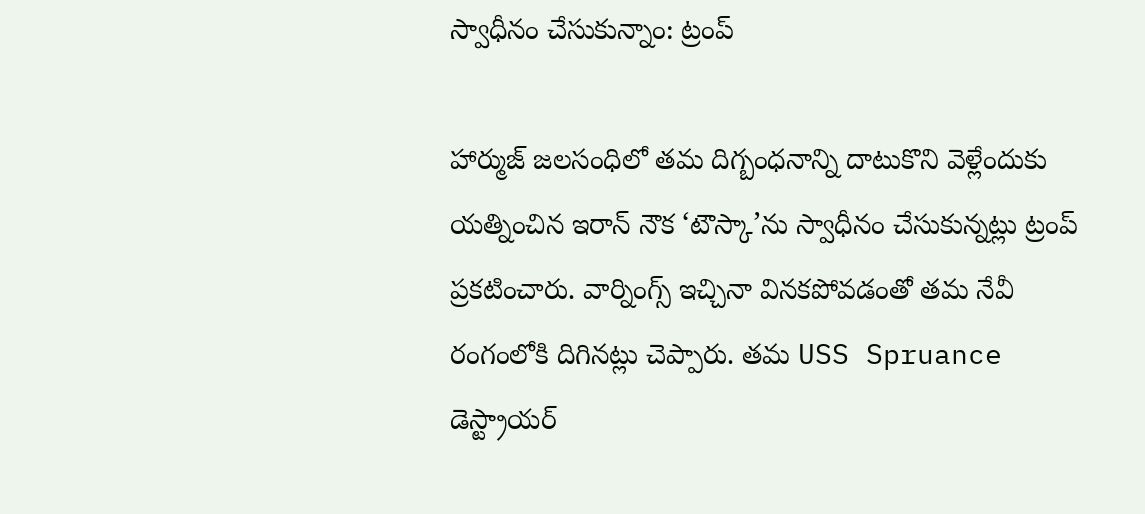స్వాధీనం చేసుకున్నాం: ట్రంప్

హార్ముజ్ జలసంధిలో తమ దిగ్బంధనాన్ని దాటుకొని వెళ్లేందుకు యత్నించిన ఇరాన్ నౌక ‘టౌస్కా’ను స్వాధీనం చేసుకున్నట్లు ట్రంప్ ప్రకటించారు. వార్నింగ్స్ ఇచ్చినా వినకపోవడంతో తమ నేవీ రంగంలోకి దిగినట్లు చెప్పారు. తమ USS Spruance డెస్ట్రాయర్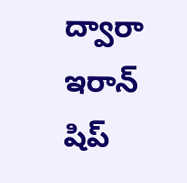ద్వారా ఇరాన్ షిప్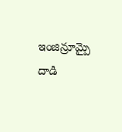ఇంజిన్రూమ్పై దాడి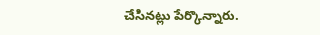చేసినట్లు పేర్కొన్నారు.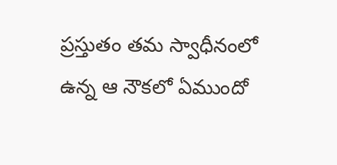ప్రస్తుతం తమ స్వాధీనంలో ఉన్న ఆ నౌకలో ఏముందో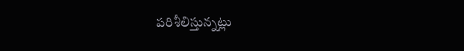పరిశీలిస్తున్నట్లు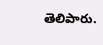తెలిపారు.